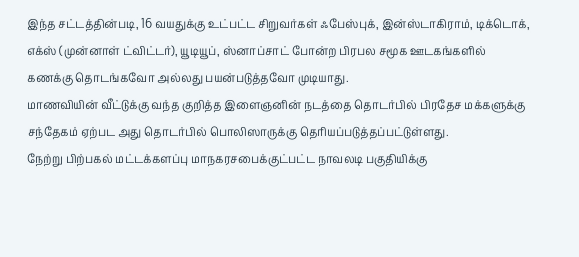இந்த சட்டத்தின்படி, 16 வயதுக்கு உட்பட்ட சிறுவர்கள் ஃபேஸ்புக், இன்ஸ்டாகிராம், டிக்டொக், எக்ஸ் (முன்னாள் ட்விட்டர்), யூடியூப், ஸ்னாப்சாட் போன்ற பிரபல சமூக ஊடகங்களில் கணக்கு தொடங்கவோ அல்லது பயன்படுத்தவோ முடியாது.
மாணவியின் வீட்டுக்கு வந்த குறித்த இளைஞனின் நடத்தை தொடர்பில் பிரதேச மக்களுக்கு சந்தேகம் ஏற்பட அது தொடர்பில் பொலிஸாருக்கு தெரியப்படுத்தப்பட்டுள்ளது.
நேற்று பிற்பகல் மட்டக்களப்பு மாநகரசபைக்குட்பட்ட நாவலடி பகுதியிக்கு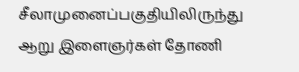சீலாமுனைப்பகுதியிலிருந்து ஆறு இளைஞர்கள் தோணி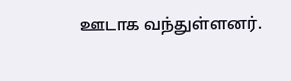ஊடாக வந்துள்ளனர்.